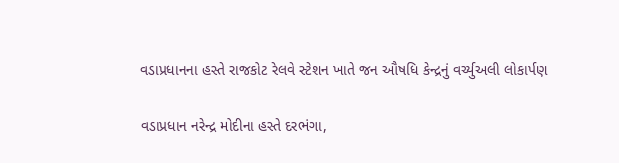વડાપ્રધાનના હસ્તે રાજકોટ રેલવે સ્ટેશન ખાતે જન ઔષધિ કેન્દ્રનું વર્ચ્યુઅલી લોકાર્પણ

વડાપ્રધાન નરેન્દ્ર મોદીના હસ્તે દરભંગા,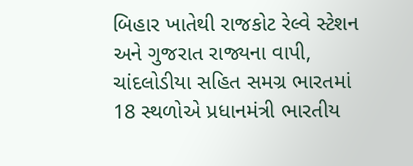બિહાર ખાતેથી રાજકોટ રેલ્વે સ્ટેશન અને ગુજરાત રાજ્યના વાપી, ચાંદલોડીયા સહિત સમગ્ર ભારતમાં 18 સ્થળોએ પ્રધાનમંત્રી ભારતીય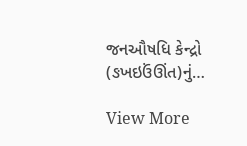જનઔષધિ કેન્દ્રો (ઙખઇઉંઊંત)નું…

View More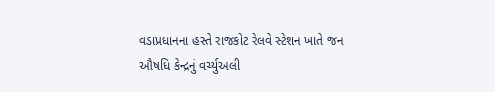વડાપ્રધાનના હસ્તે રાજકોટ રેલવે સ્ટેશન ખાતે જન ઔષધિ કેન્દ્રનું વર્ચ્યુઅલી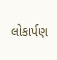લોકાર્પણ